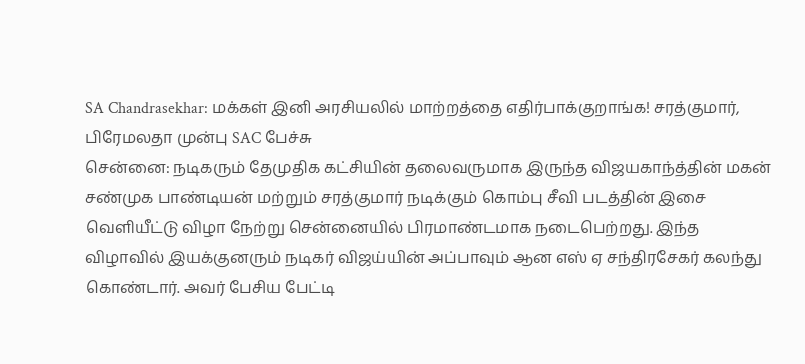SA Chandrasekhar: மக்கள் இனி அரசியலில் மாற்றத்தை எதிர்பாக்குறாங்க! சரத்குமார், பிரேமலதா முன்பு SAC பேச்சு
சென்னை: நடிகரும் தேமுதிக கட்சியின் தலைவருமாக இருந்த விஜயகாந்த்தின் மகன் சண்முக பாண்டியன் மற்றும் சரத்குமார் நடிக்கும் கொம்பு சீவி படத்தின் இசை வெளியீட்டு விழா நேற்று சென்னையில் பிரமாண்டமாக நடைபெற்றது. இந்த விழாவில் இயக்குனரும் நடிகர் விஜய்யின் அப்பாவும் ஆன எஸ் ஏ சந்திரசேகர் கலந்து கொண்டார். அவர் பேசிய பேட்டி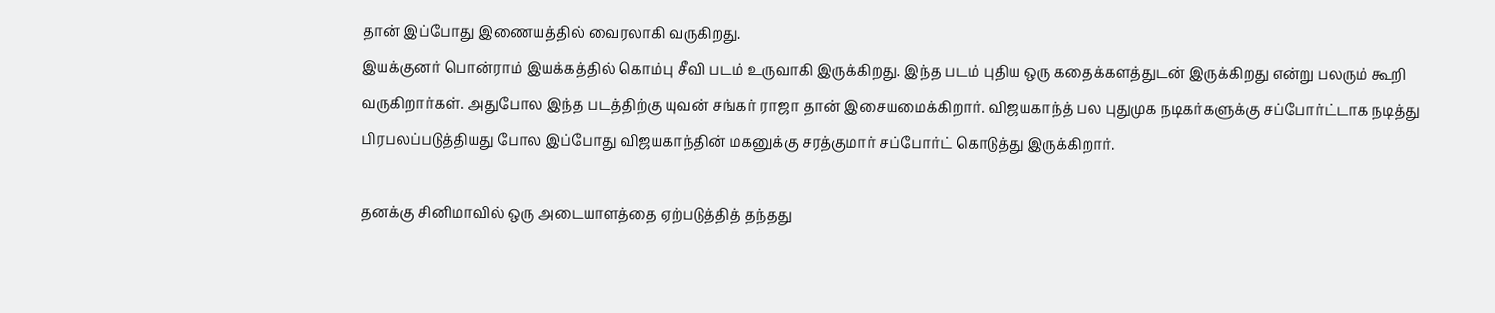தான் இப்போது இணையத்தில் வைரலாகி வருகிறது.
இயக்குனர் பொன்ராம் இயக்கத்தில் கொம்பு சீவி படம் உருவாகி இருக்கிறது. இந்த படம் புதிய ஒரு கதைக்களத்துடன் இருக்கிறது என்று பலரும் கூறி வருகிறார்கள். அதுபோல இந்த படத்திற்கு யுவன் சங்கர் ராஜா தான் இசையமைக்கிறார். விஜயகாந்த் பல புதுமுக நடிகர்களுக்கு சப்போர்ட்டாக நடித்து பிரபலப்படுத்தியது போல இப்போது விஜயகாந்தின் மகனுக்கு சரத்குமார் சப்போர்ட் கொடுத்து இருக்கிறார்.

தனக்கு சினிமாவில் ஒரு அடையாளத்தை ஏற்படுத்தித் தந்தது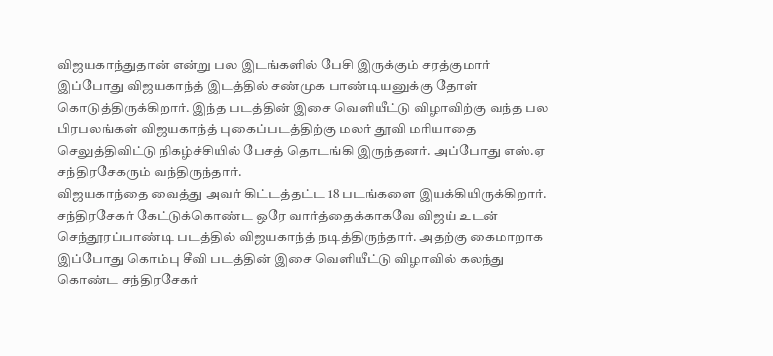விஜயகாந்துதான் என்று பல இடங்களில் பேசி இருக்கும் சரத்குமார் இப்போது விஜயகாந்த் இடத்தில் சண்முக பாண்டியனுக்கு தோள் கொடுத்திருக்கிறார். இந்த படத்தின் இசை வெளியீட்டு விழாவிற்கு வந்த பல பிரபலங்கள் விஜயகாந்த் புகைப்படத்திற்கு மலர் தூவி மரியாதை செலுத்திவிட்டு நிகழ்ச்சியில் பேசத் தொடங்கி இருந்தனர். அப்போது எஸ்.ஏ சந்திரசேகரும் வந்திருந்தார்.
விஜயகாந்தை வைத்து அவர் கிட்டத்தட்ட 18 படங்களை இயக்கியிருக்கிறார். சந்திரசேகர் கேட்டுக்கொண்ட ஒரே வார்த்தைக்காகவே விஜய் உடன் செந்தூரப்பாண்டி படத்தில் விஜயகாந்த் நடித்திருந்தார். அதற்கு கைமாறாக இப்போது கொம்பு சீவி படத்தின் இசை வெளியீட்டு விழாவில் கலந்து கொண்ட சந்திரசேகர்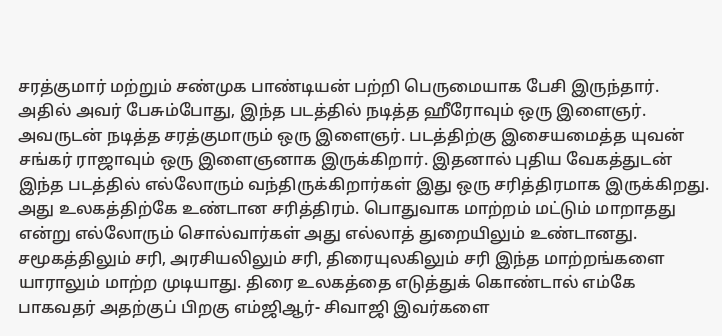சரத்குமார் மற்றும் சண்முக பாண்டியன் பற்றி பெருமையாக பேசி இருந்தார்.
அதில் அவர் பேசும்போது, இந்த படத்தில் நடித்த ஹீரோவும் ஒரு இளைஞர். அவருடன் நடித்த சரத்குமாரும் ஒரு இளைஞர். படத்திற்கு இசையமைத்த யுவன் சங்கர் ராஜாவும் ஒரு இளைஞனாக இருக்கிறார். இதனால் புதிய வேகத்துடன் இந்த படத்தில் எல்லோரும் வந்திருக்கிறார்கள் இது ஒரு சரித்திரமாக இருக்கிறது. அது உலகத்திற்கே உண்டான சரித்திரம். பொதுவாக மாற்றம் மட்டும் மாறாதது என்று எல்லோரும் சொல்வார்கள் அது எல்லாத் துறையிலும் உண்டானது.
சமூகத்திலும் சரி, அரசியலிலும் சரி, திரையுலகிலும் சரி இந்த மாற்றங்களை யாராலும் மாற்ற முடியாது. திரை உலகத்தை எடுத்துக் கொண்டால் எம்கே பாகவதர் அதற்குப் பிறகு எம்ஜிஆர்- சிவாஜி இவர்களை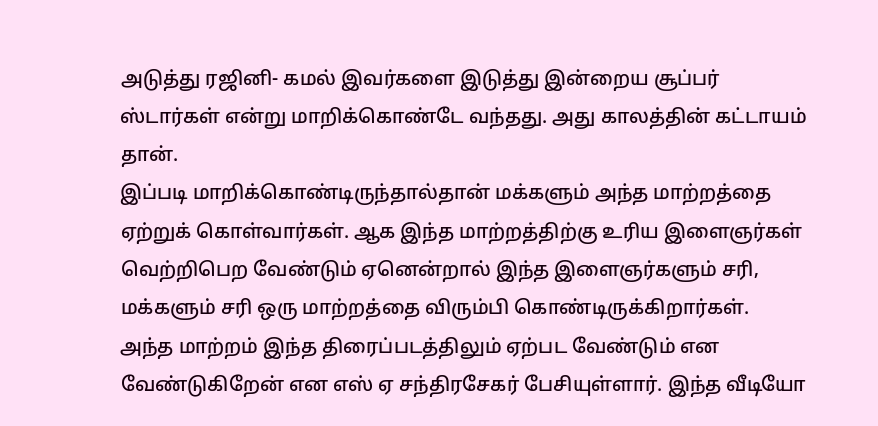அடுத்து ரஜினி- கமல் இவர்களை இடுத்து இன்றைய சூப்பர் ஸ்டார்கள் என்று மாறிக்கொண்டே வந்தது. அது காலத்தின் கட்டாயம் தான்.
இப்படி மாறிக்கொண்டிருந்தால்தான் மக்களும் அந்த மாற்றத்தை ஏற்றுக் கொள்வார்கள். ஆக இந்த மாற்றத்திற்கு உரிய இளைஞர்கள் வெற்றிபெற வேண்டும் ஏனென்றால் இந்த இளைஞர்களும் சரி, மக்களும் சரி ஒரு மாற்றத்தை விரும்பி கொண்டிருக்கிறார்கள். அந்த மாற்றம் இந்த திரைப்படத்திலும் ஏற்பட வேண்டும் என வேண்டுகிறேன் என எஸ் ஏ சந்திரசேகர் பேசியுள்ளார். இந்த வீடியோ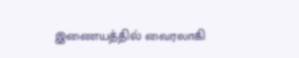இணையத்தில் வைரலாகி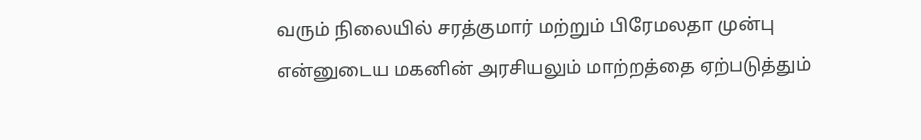வரும் நிலையில் சரத்குமார் மற்றும் பிரேமலதா முன்பு என்னுடைய மகனின் அரசியலும் மாற்றத்தை ஏற்படுத்தும்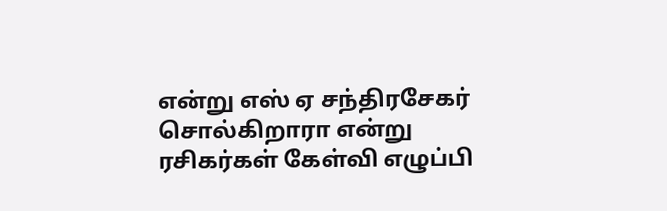என்று எஸ் ஏ சந்திரசேகர் சொல்கிறாரா என்று ரசிகர்கள் கேள்வி எழுப்பி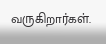வருகிறார்கள்.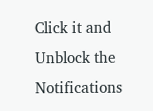Click it and Unblock the Notifications